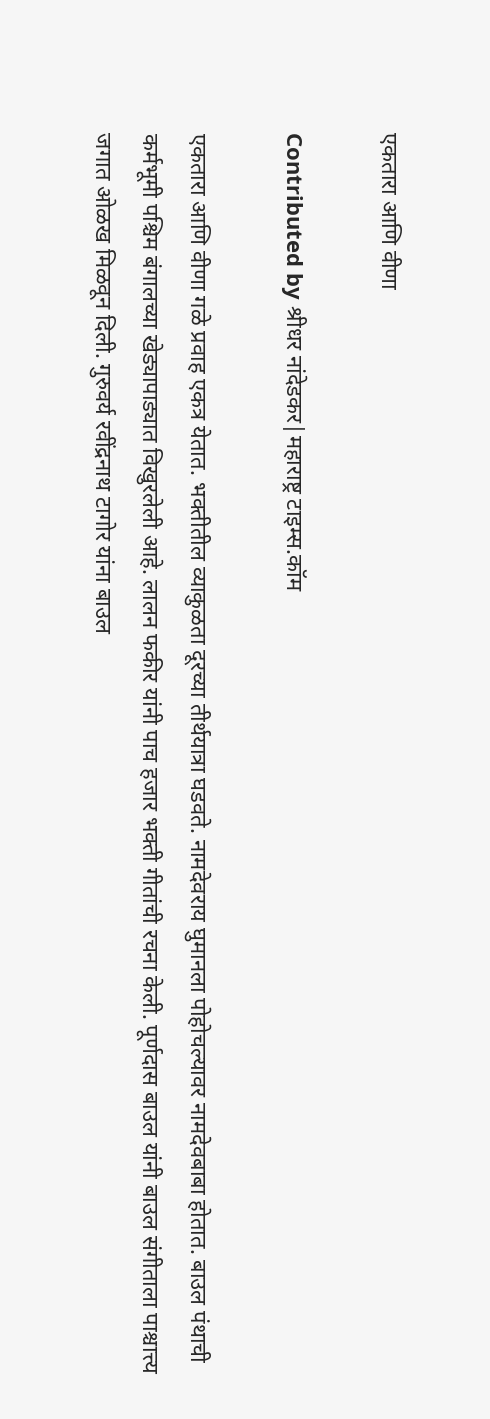एकतारा आणि वीणा

Contributed by श्रीधर नांदेडकर|महाराष्ट्र टाइम्स.कॉम

एकतारा आणि वीणा गळे प्रवाह एकत्र येतात. भक्तीतील व्याकुळता दूरच्या तीर्थयात्रा घडवते. नामदेवराय घुमानला पोहोचल्यावर नामदेवबाबा होतात. बाउल पंथाची कर्मभूमी पश्चिम बंगालच्या खेड्यापाड्यात विखुरलेली आहे. लालन फकीर यांनी पाच हजार भक्ती गीतांची रचना केली. पूर्णदास बाउल यांनी बाउल संगीताला पाश्चात्त्य जगात ओळख मिळवून दिली. गुरुवर्य रवींद्रनाथ टागोर यांना बाउल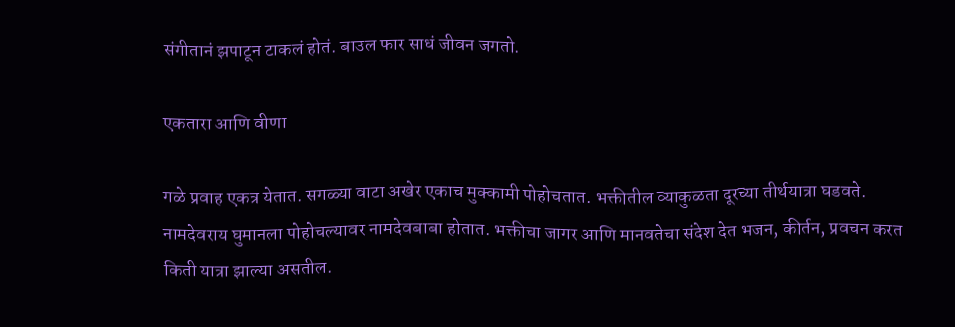संगीतानं झपाटून टाकलं होतं. बाउल फार साधं जीवन जगतो.

एकतारा आणि वीणा

गळे प्रवाह एकत्र येतात. सगळ्या वाटा अखेर एकाच मुक्कामी पोहोचतात. भक्तीतील व्याकुळता दूरच्या तीर्थयात्रा घडवते. नामदेवराय घुमानला पोहोचल्यावर नामदेवबाबा होतात. भक्तीचा जागर आणि मानवतेचा संदेश देत भजन, कीर्तन, प्रवचन करत किती यात्रा झाल्या असतील.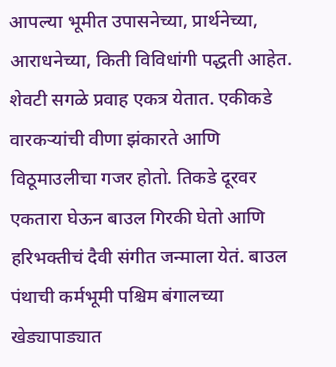आपल्या भूमीत उपासनेच्या, प्रार्थनेच्या, आराधनेच्या, किती विविधांगी पद्धती आहेत. शेवटी सगळे प्रवाह एकत्र येतात. एकीकडे वारकऱ्यांची वीणा झंकारते आणि विठूमाउलीचा गजर होतो. तिकडे दूरवर एकतारा घेऊन बाउल गिरकी घेतो आणि हरिभक्तीचं दैवी संगीत जन्माला येतं. बाउल पंथाची कर्मभूमी पश्चिम बंगालच्या खेड्यापाड्यात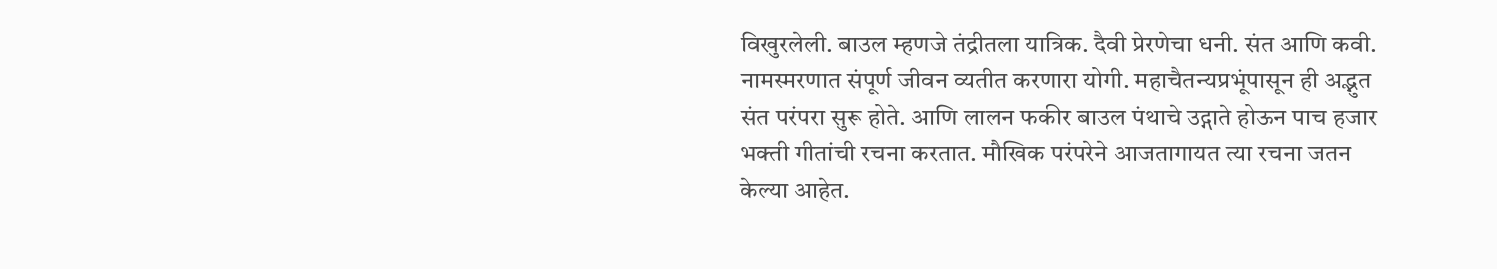विखुरलेली. बाउल म्हणजे तंद्रीतला यात्रिक. दैवी प्रेरणेचा धनी. संत आणि कवी. नामस्मरणात संपूर्ण जीवन व्यतीत करणारा योगी. महाचैतन्यप्रभूंपासून ही अद्भुत संत परंपरा सुरू होते. आणि लालन फकीर बाउल पंथाचे उद्गाते होऊन पाच हजार भक्ती गीतांची रचना करतात. मौखिक परंपरेने आजतागायत त्या रचना जतन केल्या आहेत.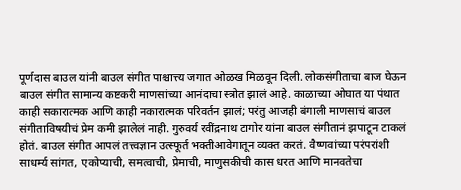पूर्णदास बाउल यांनी बाउल संगीत पाश्चात्त्य जगात ओळख मिळवून दिली. लोकसंगीताचा बाज घेऊन बाउल संगीत सामान्य कष्टकरी माणसांच्या आनंदाचा स्त्रोत झालं आहे. काळाच्या ओघात या पंथात काही सकारात्मक आणि काही नकारात्मक परिवर्तन झालं; परंतु आजही बंगाली माणसाचं बाउल संगीताविषयीचं प्रेम कमी झालेलं नाही. गुरुवर्य रवींद्रनाथ टागोर यांना बाउल संगीतानं झपाटून टाकलं होतं. बाउल संगीत आपलं तत्त्वज्ञान उत्स्फूर्त भक्तीआवेगातून व्यक्त करतं. वैष्णवांच्या परंपरांशी साधर्म्य सांगत, एकोप्याची, समत्वाची, प्रेमाची, माणुसकीची कास धरत आणि मानवतेचा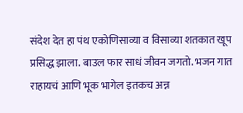संदेश देत हा पंथ एकोणिसाव्या व विसाव्या शतकात खूप प्रसिद्ध झाला. बाउल फार साधं जीवन जगतो. भजन गात राहायचं आणि भूक भागेल इतकच अन्न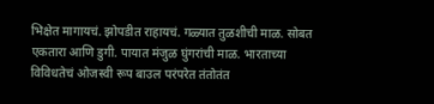भिक्षेत मागायचं. झोपडीत राहायचं. गळ्यात तुळशीची माळ. सोबत एकतारा आणि डुगी. पायात मंजुळ घुंगरांची माळ. भारताच्या विविधतेचं ओजस्वी रूप बाउल परंपरेत तंतोतंत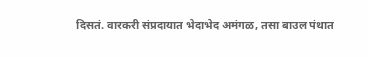दिसतं. वारकरी संप्रदायात भेदाभेद अमंगळ, तसा बाउल पंथात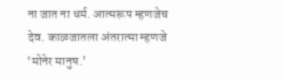ना जात ना धर्म. आत्मरूप म्हणजेच देव. काळजातला अंतरात्मा म्हणजे ‘मोनेर मानुष.’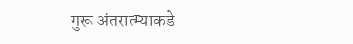गुरू अंतरात्म्याकडे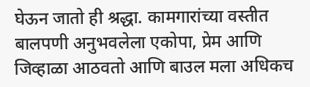घेऊन जातो ही श्रद्धा. कामगारांच्या वस्तीत बालपणी अनुभवलेला एकोपा, प्रेम आणि जिव्हाळा आठवतो आणि बाउल मला अधिकच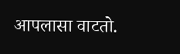आपलासा वाटतो.